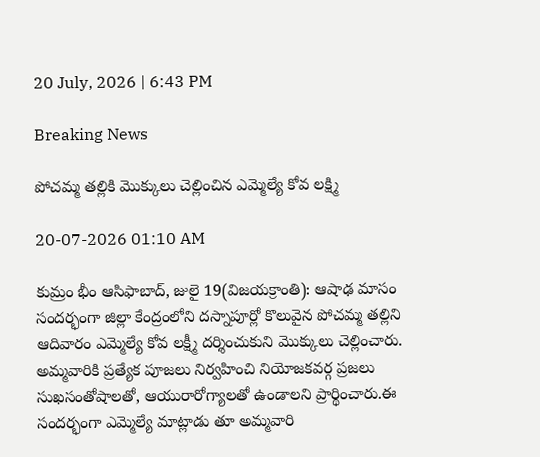20 July, 2026 | 6:43 PM

Breaking News

పోచమ్మ తల్లికి మొక్కులు చెల్లించిన ఎమ్మెల్యే కోవ లక్ష్మి

20-07-2026 01:10 AM

కుమ్రం భీం ఆసిఫాబాద్, జులై 19(విజయక్రాంతి): ఆషాఢ మాసం సందర్భంగా జిల్లా కేంద్రంలోని దస్నాపూర్లో కొలువైన పోచమ్మ తల్లిని ఆదివారం ఎమ్మెల్యే కోవ లక్ష్మీ దర్శించుకుని మొక్కులు చెల్లించారు. అమ్మవారికి ప్రత్యేక పూజలు నిర్వహించి నియోజకవర్గ ప్రజలు సుఖసంతోషాలతో, ఆయురారోగ్యాలతో ఉండాలని ప్రార్థించారు.ఈ సందర్భంగా ఎమ్మెల్యే మాట్లాడు తూ అమ్మవారి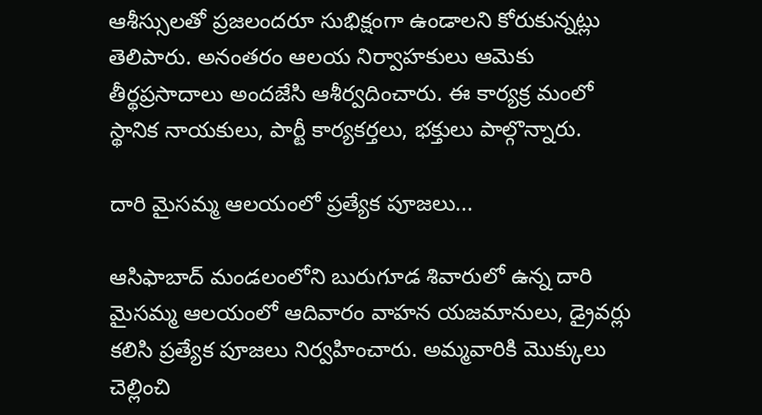ఆశీస్సులతో ప్రజలందరూ సుభిక్షంగా ఉండాలని కోరుకున్నట్లు తెలిపారు. అనంతరం ఆలయ నిర్వాహకులు ఆమెకు తీర్థప్రసాదాలు అందజేసి ఆశీర్వదించారు. ఈ కార్యక్ర మంలో స్థానిక నాయకులు, పార్టీ కార్యకర్తలు, భక్తులు పాల్గొన్నారు.

దారి మైసమ్మ ఆలయంలో ప్రత్యేక పూజలు...

ఆసిఫాబాద్ మండలంలోని బురుగూడ శివారులో ఉన్న దారి మైసమ్మ ఆలయంలో ఆదివారం వాహన యజమానులు, డ్రైవర్లు కలిసి ప్రత్యేక పూజలు నిర్వహించారు. అమ్మవారికి మొక్కులు చెల్లించి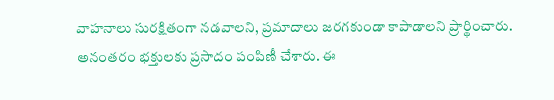వాహనాలు సురక్షితంగా నడవాలని, ప్రమాదాలు జరగకుండా కాపాడాలని ప్రార్థించారు. అనంతరం భక్తులకు ప్రసాదం పంపిణీ చేశారు. ఈ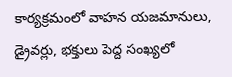కార్యక్రమంలో వాహన యజమానులు, డ్రైవర్లు, భక్తులు పెద్ద సంఖ్యలో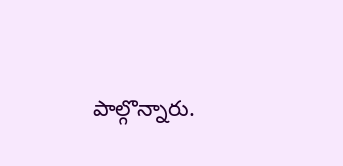పాల్గొన్నారు.